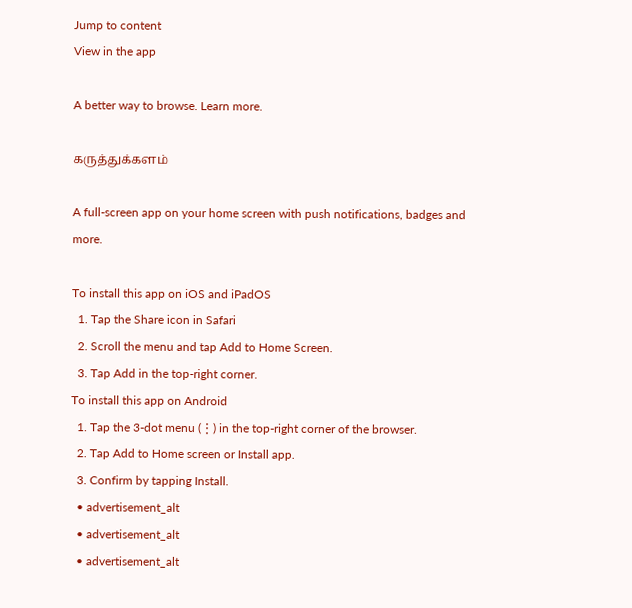Jump to content
View in the app

A better way to browse. Learn more.

கருத்துக்களம்

A full-screen app on your home screen with push notifications, badges and more.

To install this app on iOS and iPadOS
  1. Tap the Share icon in Safari
  2. Scroll the menu and tap Add to Home Screen.
  3. Tap Add in the top-right corner.
To install this app on Android
  1. Tap the 3-dot menu (⋮) in the top-right corner of the browser.
  2. Tap Add to Home screen or Install app.
  3. Confirm by tapping Install.
  • advertisement_alt
  • advertisement_alt
  • advertisement_alt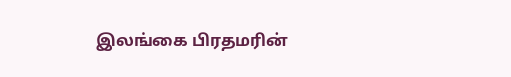இலங்கை பிரதமரின்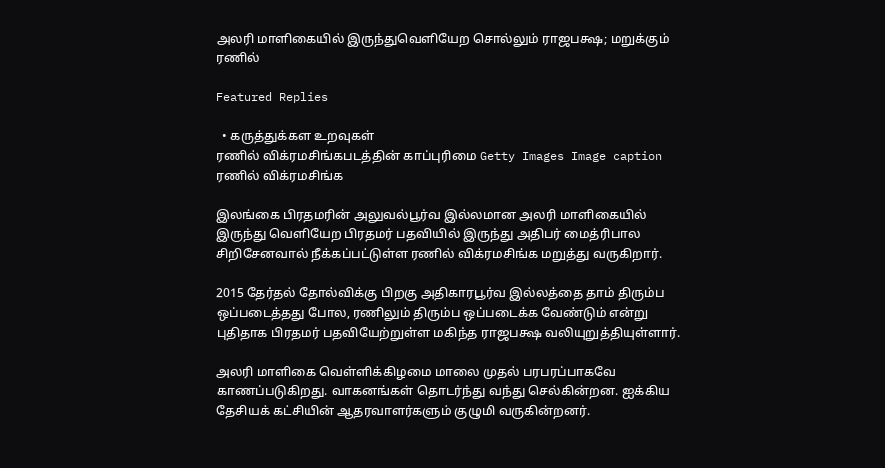அலரி மாளிகையில் இருந்துவெளியேற சொல்லும் ராஜபக்ஷ; மறுக்கும் ரணில்

Featured Replies

  • கருத்துக்கள உறவுகள்
ரணில் விக்ரமசிங்கபடத்தின் காப்புரிமை Getty Images Image caption ரணில் விக்ரமசிங்க

இலங்கை பிரதமரின் அலுவல்பூர்வ இல்லமான அலரி மாளிகையில் இருந்து வெளியேற பிரதமர் பதவியில் இருந்து அதிபர் மைத்ரிபால சிறிசேனவால் நீக்கப்பட்டுள்ள ரணில் விக்ரமசிங்க மறுத்து வருகிறார்.

2015 தேர்தல் தோல்விக்கு பிறகு அதிகாரபூர்வ இல்லத்தை தாம் திரும்ப ஒப்படைத்தது போல, ரணிலும் திரும்ப ஒப்படைக்க வேண்டும் என்று புதிதாக பிரதமர் பதவியேற்றுள்ள மகிந்த ராஜபக்ஷ வலியுறுத்தியுள்ளார்.

அலரி மாளிகை வெள்ளிக்கிழமை மாலை முதல் பரபரப்பாகவே காணப்படுகிறது. வாகனங்கள் தொடர்ந்து வந்து செல்கின்றன. ஐக்கிய தேசியக் கட்சியின் ஆதரவாளர்களும் குழுமி வருகின்றனர்.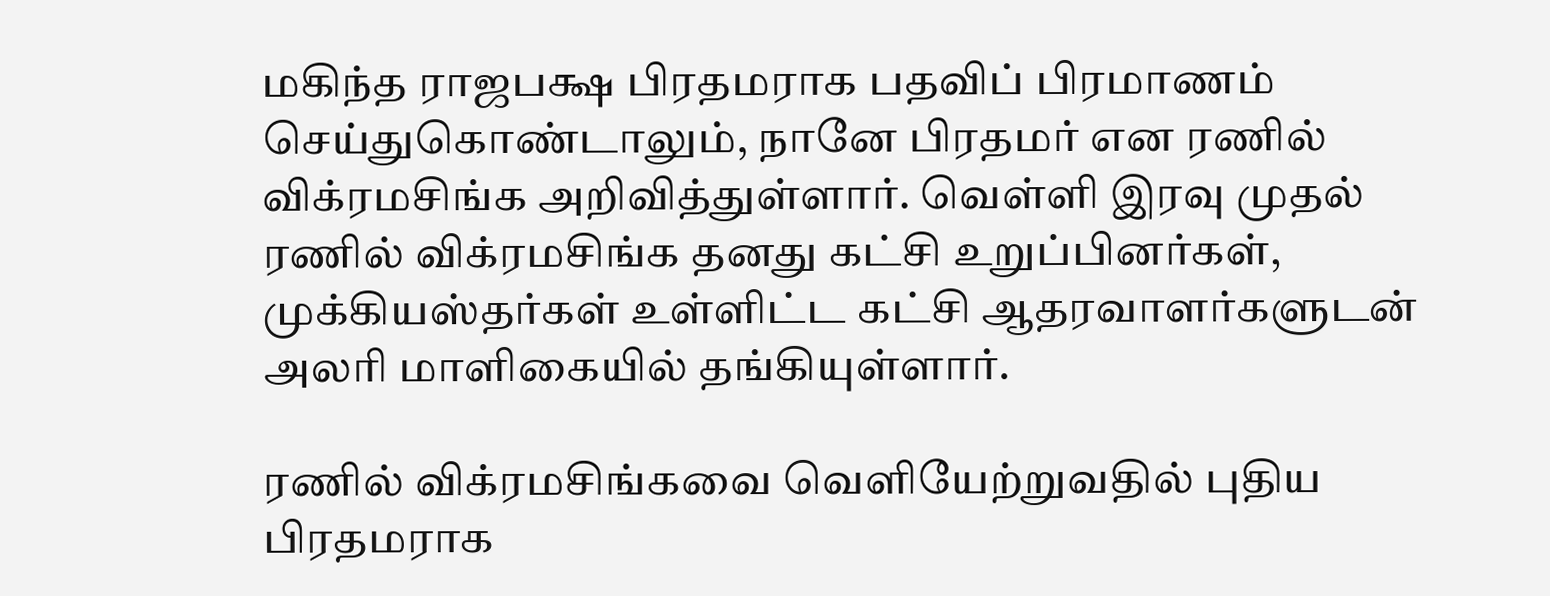மகிந்த ராஜபக்ஷ பிரதமராக பதவிப் பிரமாணம் செய்துகொண்டாலும், நானே பிரதமர் என ரணில் விக்ரமசிங்க அறிவித்துள்ளார். வெள்ளி இரவு முதல் ரணில் விக்ரமசிங்க தனது கட்சி உறுப்பினர்கள், முக்கியஸ்தர்கள் உள்ளிட்ட கட்சி ஆதரவாளர்களுடன் அலரி மாளிகையில் தங்கியுள்ளார்.

ரணில் விக்ரமசிங்கவை வெளியேற்றுவதில் புதிய பிரதமராக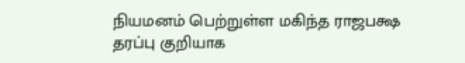நியமனம் பெற்றுள்ள மகிந்த ராஜபக்ஷ தரப்பு குறியாக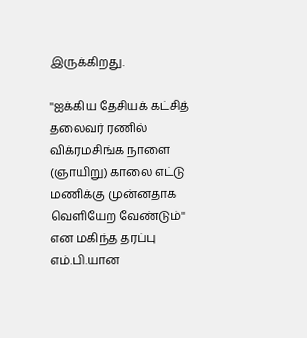இருக்கிறது.

''ஐக்கிய தேசியக் கட்சித் தலைவர் ரணில் விக்ரமசிங்க நாளை (ஞாயிறு) காலை எட்டு மணிக்கு முன்னதாக வெளியேற வேண்டும்'' என மகிந்த தரப்பு எம்.பி.யான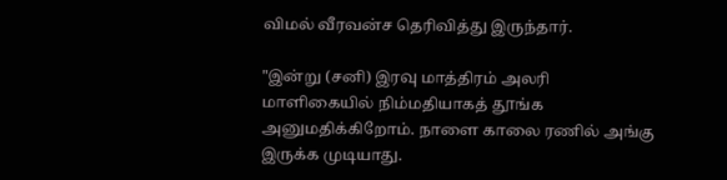விமல் வீரவன்ச தெரிவித்து இருந்தார்.

"இன்று (சனி) இரவு மாத்திரம் அலரி மாளிகையில் நிம்மதியாகத் தூங்க அனுமதிக்கிறோம். நாளை காலை ரணில் அங்கு இருக்க முடியாது.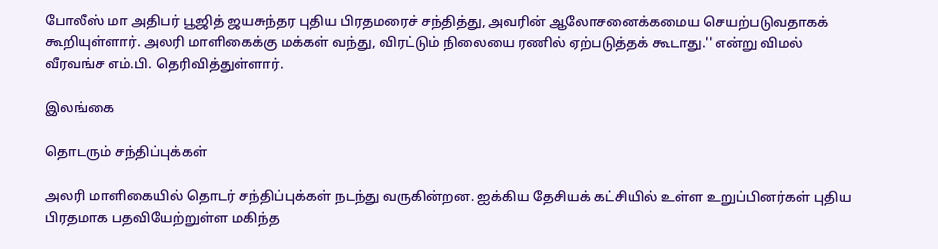போலீஸ் மா அதிபர் பூஜித் ஜயசுந்தர புதிய பிரதமரைச் சந்தித்து, அவரின் ஆலோசனைக்கமைய செயற்படுவதாகக் கூறியுள்ளார். அலரி மாளிகைக்கு மக்கள் வந்து, விரட்டும் நிலையை ரணில் ஏற்படுத்தக் கூடாது.'' என்று விமல் வீரவங்ச எம்.பி. தெரிவித்துள்ளார்.

இலங்கை

தொடரும் சந்திப்புக்கள்

அலரி மாளிகையில் தொடர் சந்திப்புக்கள் நடந்து வருகின்றன. ஐக்கிய தேசியக் கட்சியில் உள்ள உறுப்பினர்கள் புதிய பிரதமாக பதவியேற்றுள்ள மகிந்த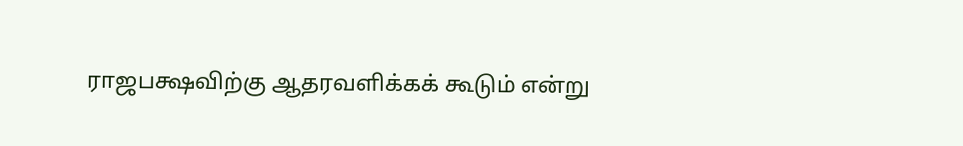ராஜபக்ஷவிற்கு ஆதரவளிக்கக் கூடும் என்று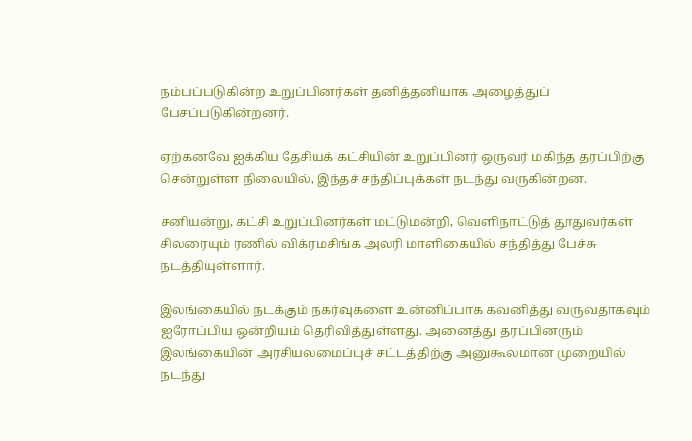நம்பப்படுகின்ற உறுப்பினர்கள் தனித்தனியாக அழைத்துப் பேசப்படுகின்றனர்.

ஏற்கனவே ஐக்கிய தேசியக் கட்சியின் உறுப்பினர் ஒருவர் மகிந்த தரப்பிற்கு சென்றுள்ள நிலையில், இந்தச் சந்திப்புக்கள் நடந்து வருகின்றன.

சனியன்று, கட்சி உறுப்பினர்கள் மட்டுமன்றி, வெளிநாட்டுத் தூதுவர்கள் சிலரையும் ரணில் விக்ரமசிங்க அலரி மாளிகையில் சந்தித்து பேச்சு நடத்தியுள்ளார்.

இலங்கையில் நடக்கும் நகர்வுகளை உன்னிப்பாக கவனித்து வருவதாகவும் ஐரோப்பிய ஒன்றியம் தெரிவித்துள்ளது. அனைத்து தரப்பினரும் இலங்கையின் அரசியலமைப்புச் சட்டத்திற்கு அனுகூலமான முறையில் நடந்து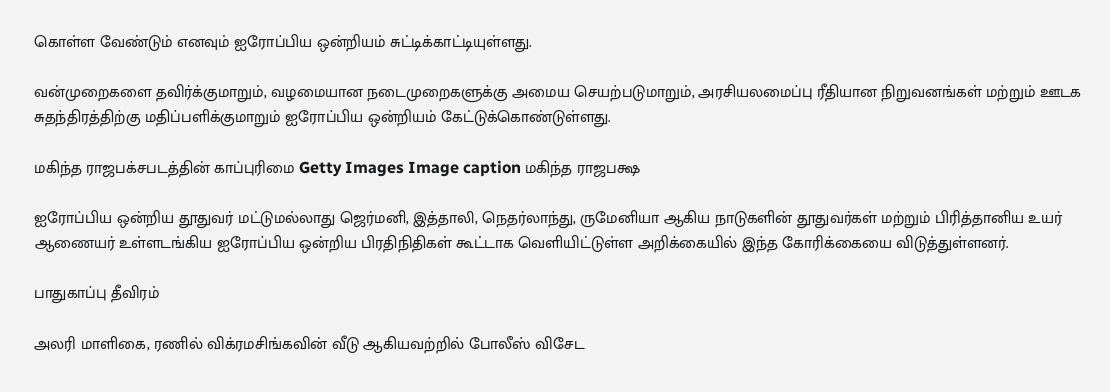கொள்ள வேண்டும் எனவும் ஐரோப்பிய ஒன்றியம் சுட்டிக்காட்டியுள்ளது.

வன்முறைகளை தவிர்க்குமாறும், வழமையான நடைமுறைகளுக்கு அமைய செயற்படுமாறும், அரசியலமைப்பு ரீதியான நிறுவனங்கள் மற்றும் ஊடக சுதந்திரத்திற்கு மதிப்பளிக்குமாறும் ஐரோப்பிய ஒன்றியம் கேட்டுக்கொண்டுள்ளது.

மகிந்த ராஜபக்சபடத்தின் காப்புரிமை Getty Images Image caption மகிந்த ராஜபக்ஷ

ஐரோப்பிய ஒன்றிய தூதுவர் மட்டுமல்லாது ஜெர்மனி, இத்தாலி, நெதர்லாந்து, ருமேனியா ஆகிய நாடுகளின் தூதுவர்கள் மற்றும் பிரித்தானிய உயர் ஆணையர் உள்ளடங்கிய ஐரோப்பிய ஒன்றிய பிரதிநிதிகள் கூட்டாக வெளியிட்டுள்ள அறிக்கையில் இந்த கோரிக்கையை விடுத்துள்ளனர்.

பாதுகாப்பு தீவிரம்

அலரி மாளிகை, ரணில் விக்ரமசிங்கவின் வீடு ஆகியவற்றில் போலீஸ் விசேட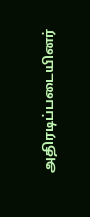அதிரடிப்படையினர்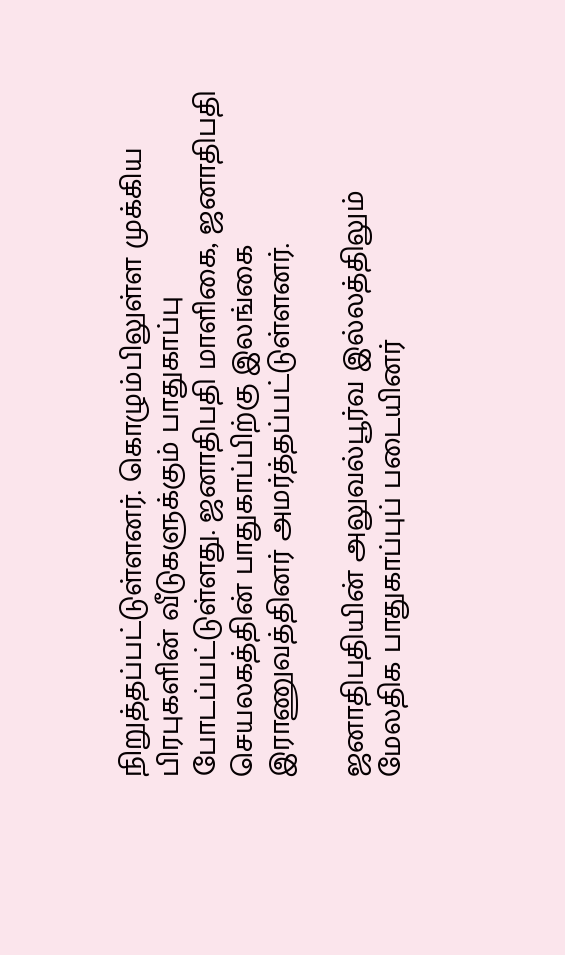நிறுத்தப்பட்டுள்ளனர். கொழும்பிலுள்ள முக்கிய பிரபுகளின் வீடுகளுக்கும் பாதுகாப்பு போடப்பட்டுள்ளது. ஜனாதிபதி மாளிகை, ஜனாதிபதி செயலகத்தின் பாதுகாப்பிற்கு இலங்கை இராணுவத்தினர் அமர்த்தப்பட்டுள்ளனர்.

ஜனாதிபதியின் அலுவல்பூர்வ இல்லத்திலும் மேலதிக பாதுகாப்புப் படையினர்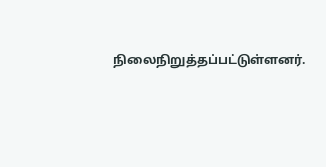நிலைநிறுத்தப்பட்டுள்ளனர்.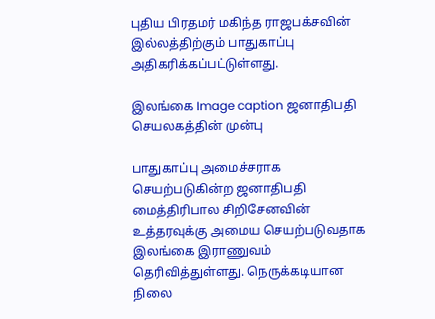புதிய பிரதமர் மகிந்த ராஜபக்சவின் இல்லத்திற்கும் பாதுகாப்பு அதிகரிக்கப்பட்டுள்ளது.

இலங்கை Image caption ஜனாதிபதி செயலகத்தின் முன்பு

பாதுகாப்பு அமைச்சராக செயற்படுகின்ற ஜனாதிபதி மைத்திரிபால சிறிசேனவின் உத்தரவுக்கு அமைய செயற்படுவதாக இலங்கை இராணுவம் தெரிவித்துள்ளது. நெருக்கடியான நிலை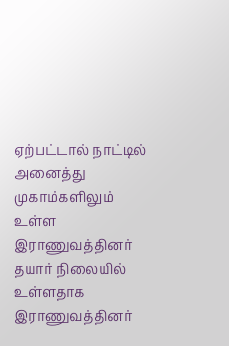ஏற்பட்டால் நாட்டில் அனைத்து முகாம்களிலும் உள்ள இராணுவத்தினர் தயார் நிலையில் உள்ளதாக இராணுவத்தினர்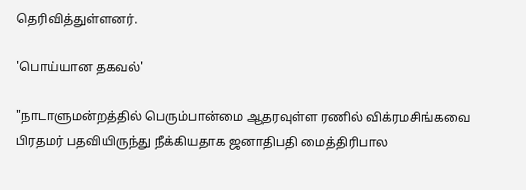தெரிவித்துள்ளனர்.

'பொய்யான தகவல்'

"நாடாளுமன்றத்தில் பெரும்பான்மை ஆதரவுள்ள ரணில் விக்ரமசிங்கவை பிரதமர் பதவியிருந்து நீக்கியதாக ஜனாதிபதி மைத்திரிபால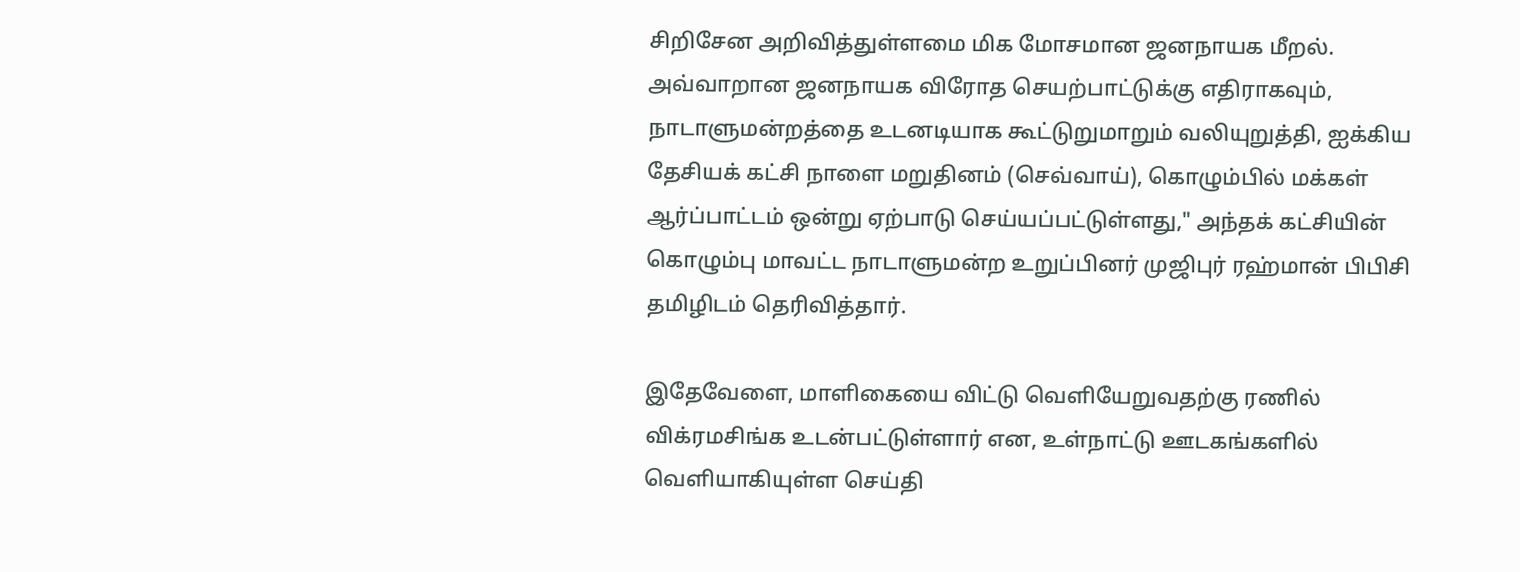சிறிசேன அறிவித்துள்ளமை மிக மோசமான ஜனநாயக மீறல். அவ்வாறான ஜனநாயக விரோத செயற்பாட்டுக்கு எதிராகவும், நாடாளுமன்றத்தை உடனடியாக கூட்டுறுமாறும் வலியுறுத்தி, ஐக்கிய தேசியக் கட்சி நாளை மறுதினம் (செவ்வாய்), கொழும்பில் மக்கள் ஆர்ப்பாட்டம் ஒன்று ஏற்பாடு செய்யப்பட்டுள்ளது," அந்தக் கட்சியின் கொழும்பு மாவட்ட நாடாளுமன்ற உறுப்பினர் முஜிபுர் ரஹ்மான் பிபிசி தமிழிடம் தெரிவித்தார்.

இதேவேளை, மாளிகையை விட்டு வெளியேறுவதற்கு ரணில் விக்ரமசிங்க உடன்பட்டுள்ளார் என, உள்நாட்டு ஊடகங்களில் வெளியாகியுள்ள செய்தி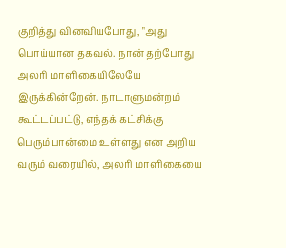குறித்து வினவியபோது, "அது பொய்யான தகவல். நான் தற்போது அலரி மாளிகையிலேயே இருக்கின்றேன். நாடாளுமன்றம் கூட்டப்பட்டு, எந்தக் கட்சிக்கு பெரும்பான்மை உள்ளது என அறிய வரும் வரையில், அலரி மாளிகையை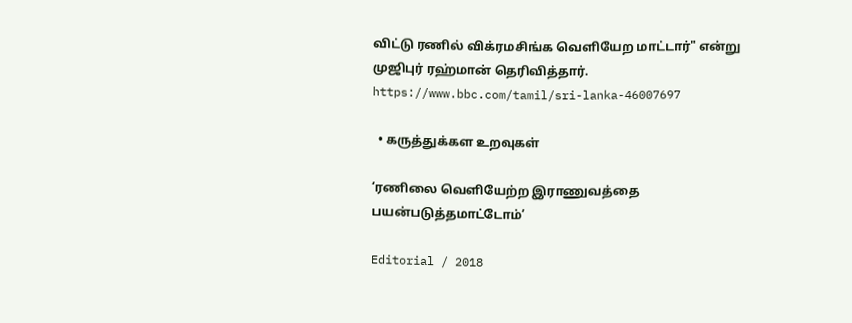விட்டு ரணில் விக்ரமசிங்க வெளியேற மாட்டார்" என்று முஜிபுர் ரஹ்மான் தெரிவித்தார்.
https://www.bbc.com/tamil/sri-lanka-46007697

  • கருத்துக்கள உறவுகள்

‘ரணிலை வெளியேற்ற இராணுவத்தை பயன்படுத்தமாட்டோம்’

Editorial / 2018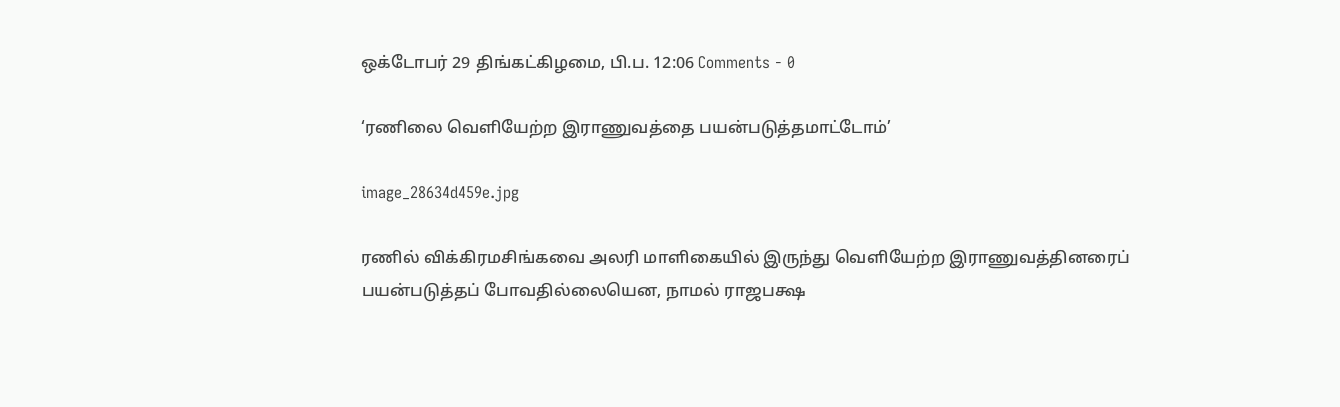ஒக்டோபர் 29 திங்கட்கிழமை, பி.ப. 12:06 Comments - 0

‘ரணிலை வெளியேற்ற இராணுவத்தை பயன்படுத்தமாட்டோம்’

image_28634d459e.jpg

ரணில் விக்கிரமசிங்கவை அலரி மாளிகையில் இருந்து வெளியேற்ற இராணுவத்தினரைப் பயன்படுத்தப் போவதில்லையென, நாமல் ராஜபக்ஷ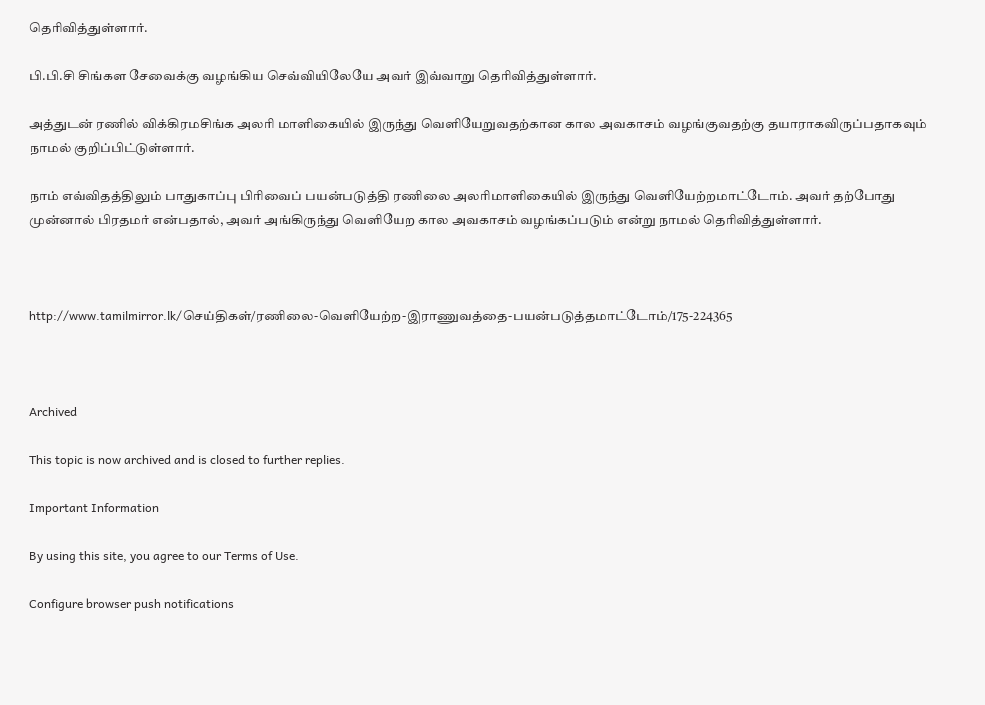தெரிவித்துள்ளார்.

பி.பி.சி சிங்கள சேவைக்கு வழங்கிய செவ்வியிலேயே அவர் இவ்வாறு தெரிவித்துள்ளார்.

அத்துடன் ரணில் விக்கிரமசிங்க அலரி மாளிகையில் இருந்து வெளியேறுவதற்கான கால அவகாசம் வழங்குவதற்கு தயாராகவிருப்பதாகவும் நாமல் குறிப்பிட்டுள்ளார்.

நாம் எவ்விதத்திலும் பாதுகாப்பு பிரிவைப் பயன்படுத்தி ரணிலை அலரிமாளிகையில் இருந்து வெளியேற்றமாட்டோம். அவர் தற்போது முன்னால் பிரதமர் என்பதால், அவர் அங்கிருந்து வெளியேற கால அவகாசம் வழங்கப்படும் என்று நாமல் தெரிவித்துள்ளார்.



http://www.tamilmirror.lk/செய்திகள்/ரணிலை-வெளியேற்ற-இராணுவத்தை-பயன்படுத்தமாட்டோம்/175-224365



Archived

This topic is now archived and is closed to further replies.

Important Information

By using this site, you agree to our Terms of Use.

Configure browser push notifications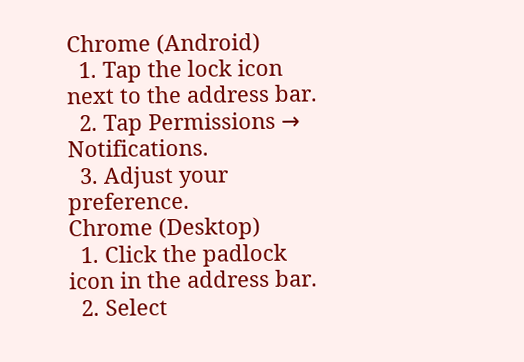Chrome (Android)
  1. Tap the lock icon next to the address bar.
  2. Tap Permissions → Notifications.
  3. Adjust your preference.
Chrome (Desktop)
  1. Click the padlock icon in the address bar.
  2. Select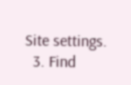Site settings.
  3. Find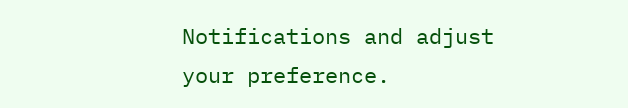Notifications and adjust your preference.